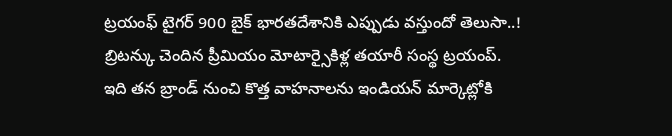ట్రయంఫ్ టైగర్ 900 బైక్ భారతదేశానికి ఎప్పుడు వస్తుందో తెలుసా..!
బ్రిటన్కు చెందిన ప్రీమియం మోటార్సైకిళ్ల తయారీ సంస్థ ట్రయంప్. ఇది తన బ్రాండ్ నుంచి కొత్త వాహనాలను ఇండియన్ మార్కెట్లోకి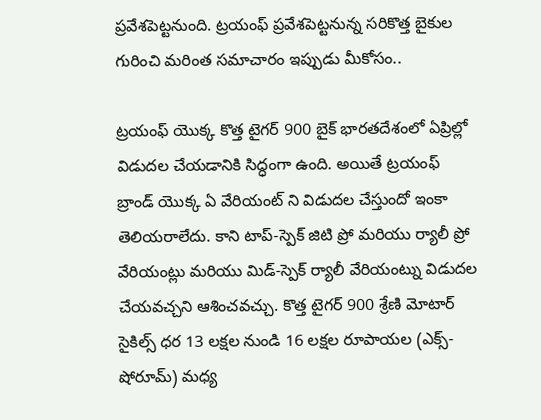ప్రవేశపెట్టనుంది. ట్రయంఫ్ ప్రవేశపెట్టనున్న సరికొత్త బైకుల గురించి మరింత సమాచారం ఇప్పుడు మీకోసం..

ట్రయంఫ్ యొక్క కొత్త టైగర్ 900 బైక్ భారతదేశంలో ఏప్రిల్లో విడుదల చేయడానికి సిద్ధంగా ఉంది. అయితే ట్రయంఫ్ బ్రాండ్ యొక్క ఏ వేరియంట్ ని విడుదల చేస్తుందో ఇంకా తెలియరాలేదు. కాని టాప్-స్పెక్ జిటి ప్రో మరియు ర్యాలీ ప్రో వేరియంట్లు మరియు మిడ్-స్పెక్ ర్యాలీ వేరియంట్ను విడుదల చేయవచ్చని ఆశించవచ్చు. కొత్త టైగర్ 900 శ్రేణి మోటార్ సైకిల్స్ ధర 13 లక్షల నుండి 16 లక్షల రూపాయల (ఎక్స్-షోరూమ్) మధ్య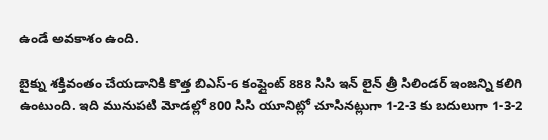ఉండే అవకాశం ఉంది.

బైక్ను శక్తివంతం చేయడానికి కొత్త బిఎస్-6 కంప్లైంట్ 888 సిసి ఇన్ లైన్ త్రీ సిలిండర్ ఇంజన్ని కలిగి ఉంటుంది. ఇది మునుపటి మోడల్లో 800 సిసి యూనిట్లో చూసినట్లుగా 1-2-3 కు బదులుగా 1-3-2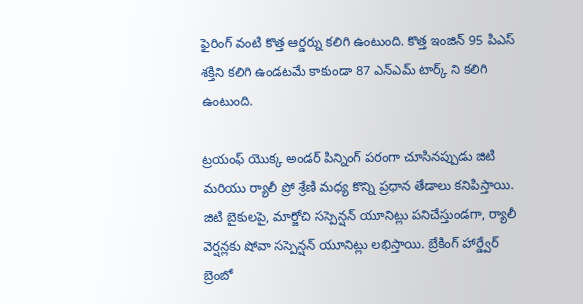ఫైరింగ్ వంటి కొత్త ఆర్డర్ను కలిగి ఉంటుంది. కొత్త ఇంజిన్ 95 పిఎస్ శక్తిని కలిగి ఉండటమే కాకుండా 87 ఎన్ఎమ్ టార్క్ ని కలిగి ఉంటుంది.

ట్రయంఫ్ యొక్క అండర్ పిన్నింగ్ పరంగా చూసినప్పుడు జిటి మరియు ర్యాలీ ప్రో శ్రేణి మధ్య కొన్ని ప్రధాన తేడాలు కనిపిస్తాయి. జిటి బైకులపై, మార్జోచి సస్పెన్షన్ యూనిట్లు పనిచేస్తుండగా, ర్యాలీ వెర్షన్లకు షోవా సస్పెన్షన్ యూనిట్లు లభిస్తాయి. బ్రేకింగ్ హార్డ్వేర్ బ్రెంబో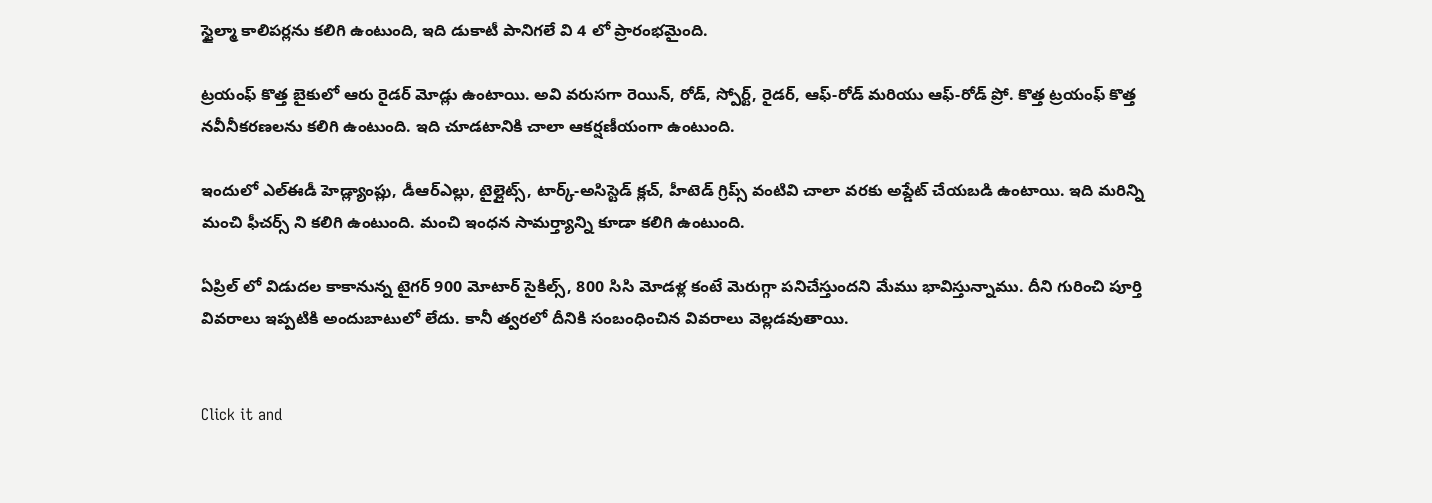స్టైల్మా కాలిపర్లను కలిగి ఉంటుంది, ఇది డుకాటీ పానిగలే వి 4 లో ప్రారంభమైంది.

ట్రయంఫ్ కొత్త బైకులో ఆరు రైడర్ మోడ్లు ఉంటాయి. అవి వరుసగా రెయిన్, రోడ్, స్పోర్ట్, రైడర్, ఆఫ్-రోడ్ మరియు ఆఫ్-రోడ్ ప్రో. కొత్త ట్రయంఫ్ కొత్త నవీనీకరణలను కలిగి ఉంటుంది. ఇది చూడటానికి చాలా ఆకర్షణీయంగా ఉంటుంది.

ఇందులో ఎల్ఈడీ హెడ్ల్యాంప్లు, డీఆర్ఎల్లు, టైల్లైట్స్, టార్క్-అసిస్టెడ్ క్లచ్, హీటెడ్ గ్రిప్స్ వంటివి చాలా వరకు అప్డేట్ చేయబడి ఉంటాయి. ఇది మరిన్ని మంచి ఫీచర్స్ ని కలిగి ఉంటుంది. మంచి ఇంధన సామర్త్యాన్ని కూడా కలిగి ఉంటుంది.

ఏప్రిల్ లో విడుదల కాకానున్న టైగర్ 900 మోటార్ సైకిల్స్, 800 సిసి మోడళ్ల కంటే మెరుగ్గా పనిచేస్తుందని మేము భావిస్తున్నాము. దీని గురించి పూర్తి వివరాలు ఇప్పటికి అందుబాటులో లేదు. కానీ త్వరలో దీనికి సంబంధించిన వివరాలు వెల్లడవుతాయి.


Click it and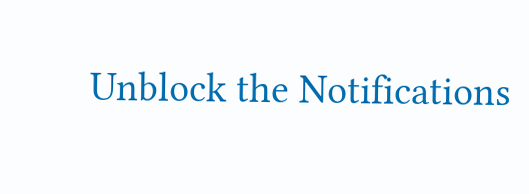Unblock the Notifications